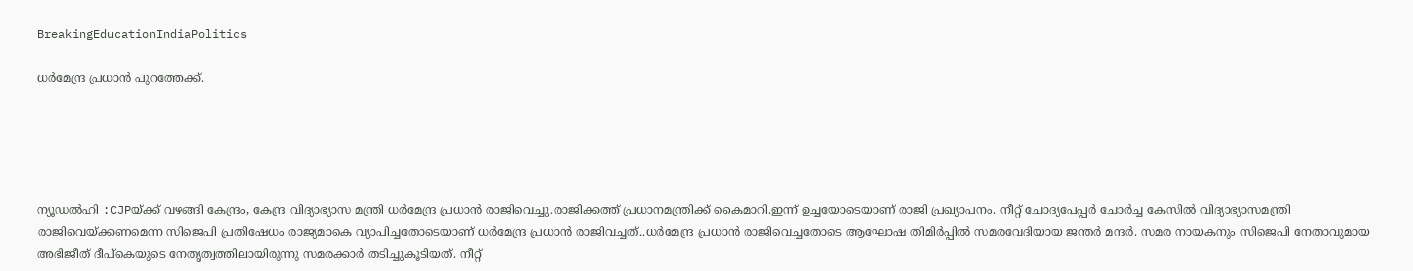BreakingEducationIndiaPolitics

ധർമേന്ദ്ര പ്രധാൻ പുറത്തേക്ക്.





ന്യൂഡൽഹി :CJPയ്ക്ക് വഴങ്ങി കേന്ദ്രം, കേന്ദ്ര വിദ്യാഭ്യാസ മന്ത്രി ധർമേന്ദ്ര പ്രധാൻ രാജിവെച്ചു.രാജിക്കത്ത് പ്രധാനമന്ത്രിക്ക് കൈമാറി.ഇന്ന് ഉച്ചയോടെയാണ് രാജി പ്രഖ്യാപനം. നീറ്റ് ചോദ്യപേപ്പർ ചോർച്ച കേസിൽ വിദ്യാഭ്യാസമന്ത്രി രാജിവെയ്ക്കണമെന്ന സിജെപി പ്രതിഷേധം രാജ്യമാകെ വ്യാപിച്ചതോടെയാണ് ധർമേന്ദ്ര പ്രധാൻ രാജിവച്ചത്..ധർമേന്ദ്ര പ്രധാൻ രാജിവെച്ചതോടെ ആഘോഷ തിമിർപ്പിൽ സമരവേദിയായ ജന്തർ മന്ദർ. സമര നായകനും സിജെപി നേതാവുമായ അഭിജീത് ദീപ്കെയുടെ നേതൃത്വത്തിലായിരുന്നു സമരക്കാർ തടിച്ചുകൂടിയത്. നീറ്റ്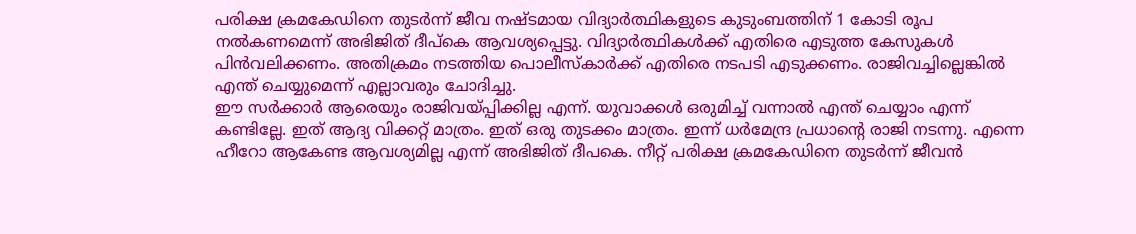പരിക്ഷ ക്രമകേഡിനെ തുടർന്ന് ജീവ നഷ്ടമായ വിദ്യാർത്ഥികളുടെ കുടുംബത്തിന് 1 കോടി രൂപ നൽകണമെന്ന് അഭിജിത് ദീപ്‌കെ ആവശ്യപ്പെട്ടു. വിദ്യാർത്ഥികൾക്ക് എതിരെ എടുത്ത കേസുകൾ പിൻവലിക്കണം. അതിക്രമം നടത്തിയ പൊലീസ്കാർക്ക് എതിരെ നടപടി എടുക്കണം. രാജിവച്ചില്ലെങ്കിൽ എന്ത് ചെയ്യുമെന്ന് എല്ലാവരും ചോദിച്ചു.
ഈ സർക്കാർ ആരെയും രാജിവയ്പ്പിക്കില്ല എന്ന്. യുവാക്കൾ ഒരുമിച്ച് വന്നാൽ എന്ത് ചെയ്യാം എന്ന് കണ്ടില്ലേ. ഇത് ആദ്യ വിക്കറ്റ് മാത്രം. ഇത് ഒരു തുടക്കം മാത്രം. ഇന്ന് ധർമേന്ദ്ര പ്രധാന്റെ രാജി നടന്നു. എന്നെ ഹീറോ ആകേണ്ട ആവശ്യമില്ല എന്ന് അഭിജിത് ദീപകെ. നീറ്റ് പരിക്ഷ ക്രമകേഡിനെ തുടർന്ന് ജീവൻ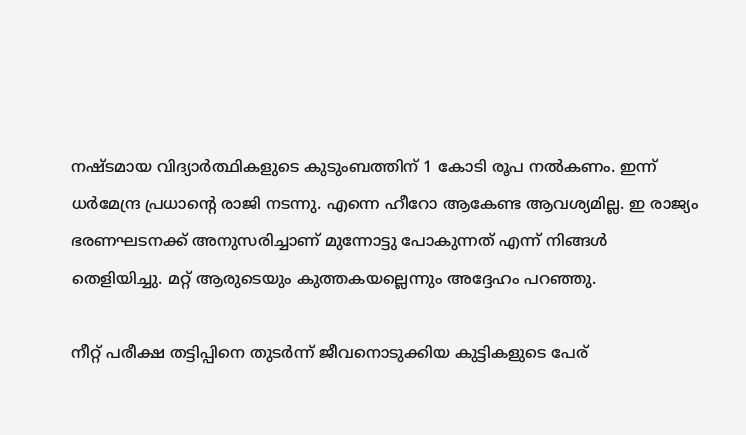നഷ്ടമായ വിദ്യാർത്ഥികളുടെ കുടുംബത്തിന് 1 കോടി രൂപ നൽകണം. ഇന്ന് ധർമേന്ദ്ര പ്രധാന്റെ രാജി നടന്നു. എന്നെ ഹീറോ ആകേണ്ട ആവശ്യമില്ല. ഇ രാജ്യം ഭരണഘടനക്ക് അനുസരിച്ചാണ് മുന്നോട്ടു പോകുന്നത് എന്ന് നിങ്ങൾ തെളിയിച്ചു. മറ്റ് ആരുടെയും കുത്തകയല്ലെന്നും അദ്ദേഹം പറഞ്ഞു.

നീറ്റ് പരീക്ഷ തട്ടിപ്പിനെ തുടർന്ന് ജീവനൊടുക്കിയ കുട്ടികളുടെ പേര്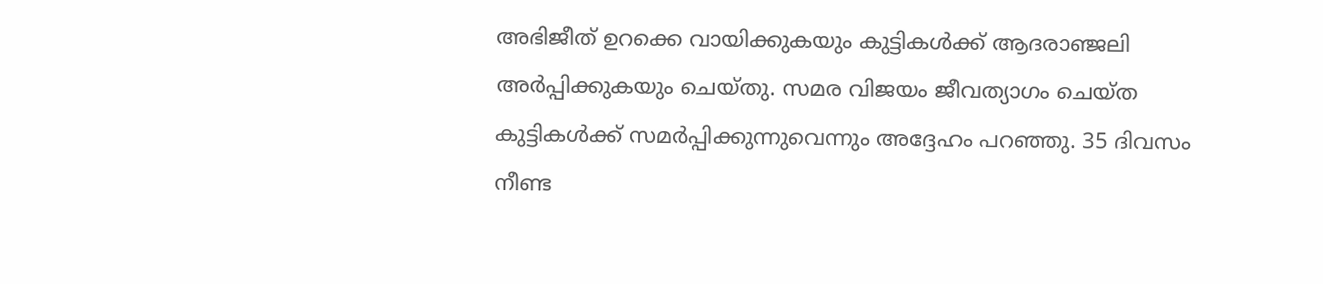അഭിജീത് ഉറക്കെ വായിക്കുകയും കുട്ടികൾക്ക് ആദരാഞ്ജലി അർപ്പിക്കുകയും ചെയ്തു. സമര വിജയം ജീവത്യാഗം ചെയ്ത കുട്ടികൾക്ക് സമർപ്പിക്കുന്നുവെന്നും അദ്ദേഹം പറഞ്ഞു. 35 ദിവസം നീണ്ട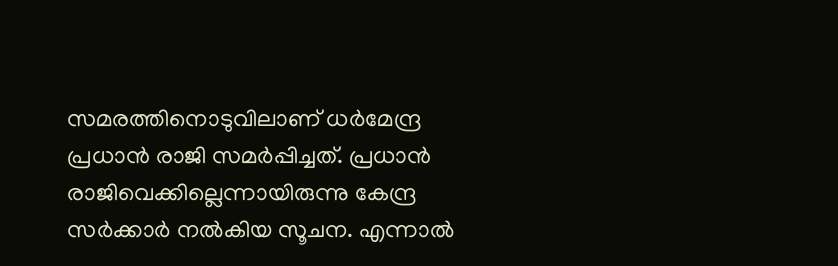സമരത്തിനൊടുവിലാണ് ധർമേന്ദ്ര പ്രധാൻ രാജി സമർപ്പിച്ചത്. പ്രധാൻ രാജിവെക്കില്ലെന്നായിരുന്നു കേന്ദ്ര സർക്കാർ നൽകിയ സൂചന. എന്നാൽ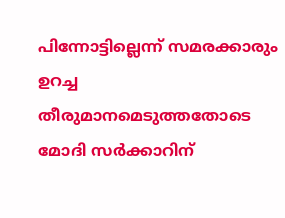പിന്നോട്ടില്ലെന്ന് സമരക്കാരും ഉറച്ച തീരുമാനമെടുത്തതോടെ മോദി സർക്കാറിന്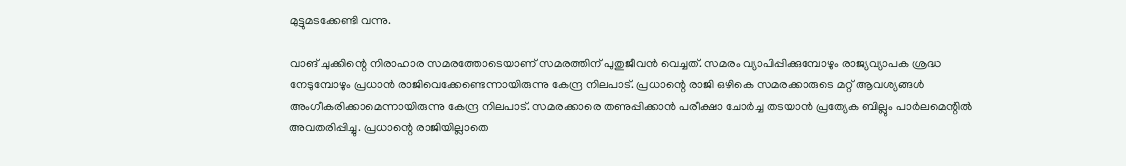മുട്ടുമടക്കേണ്ടി വന്നു.

വാങ് ചുക്കിന്റെ നിരാഹാര സമരത്തോടെയാണ് സമരത്തിന് പുതുജീവൻ വെച്ചത്. സമരം വ്യാപിപ്പിക്കുമ്പോഴും രാജ്യവ്യാപക ശ്രദ്ധ നേടുമ്പോഴും പ്രധാൻ രാജിവെക്കേണ്ടെന്നായിരുന്നു കേന്ദ്ര നിലപാട്. പ്രധാന്റെ രാജി ഒഴികെ സമരക്കാരുടെ മറ്റ് ആവശ്യങ്ങൾ അംഗീകരിക്കാമെന്നായിരുന്നു കേന്ദ്ര നിലപാട്. സമരക്കാരെ തണുപ്പിക്കാൻ പരീക്ഷാ ചോർച്ച തടയാൻ പ്രത്യേക ബില്ലും പാർലമെന്റിൽ അവതരിപ്പിച്ചു. പ്രധാന്റെ രാജിയില്ലാതെ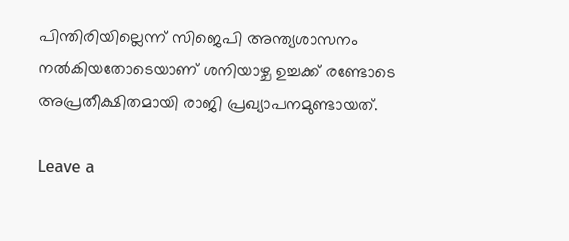പിന്തിരിയില്ലെന്ന് സിജെപി അന്ത്യശാസനം നൽകിയതോടെയാണ് ശനിയാഴ്ച ഉച്ചക്ക് രണ്ടോടെ അപ്രതീക്ഷിതമായി രാജി പ്രഖ്യാപനമുണ്ടായത്.

Leave a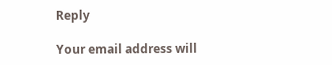Reply

Your email address will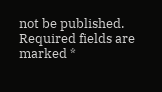not be published. Required fields are marked *